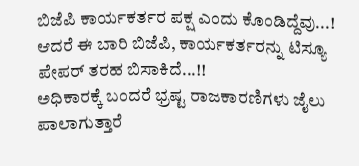ಬಿಜೆಪಿ ಕಾರ್ಯಕರ್ತರ ಪಕ್ಷ ಎಂದು ಕೊಂಡಿದ್ದೆವು...!
ಆದರೆ ಈ ಬಾರಿ ಬಿಜೆಪಿ, ಕಾರ್ಯಕರ್ತರನ್ನು ಟಿಸ್ಯೂ ಪೇಪರ್ ತರಹ ಬಿಸಾಕಿದೆ...!!
ಅಧಿಕಾರಕ್ಕೆ ಬಂದರೆ ಭ್ರಷ್ಟ ರಾಜಕಾರಣಿಗಳು ಜೈಲು ಪಾಲಾಗುತ್ತಾರೆ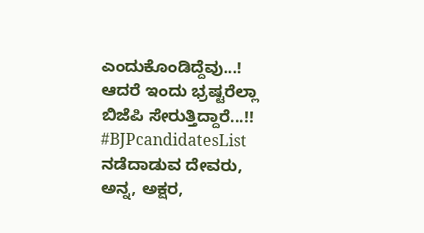ಎಂದುಕೊಂಡಿದ್ದೆವು...!
ಆದರೆ ಇಂದು ಭ್ರಷ್ಟರೆಲ್ಲಾ ಬಿಜೆಪಿ ಸೇರುತ್ತಿದ್ದಾರೆ...!!
#BJPcandidatesList
ನಡೆದಾಡುವ ದೇವರು, ಅನ್ನ, ಅಕ್ಷರ,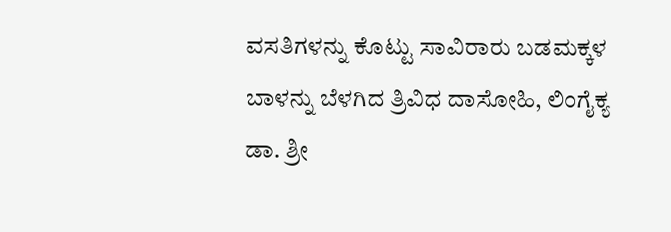ವಸತಿಗಳನ್ನು ಕೊಟ್ಟು ಸಾವಿರಾರು ಬಡಮಕ್ಕಳ ಬಾಳನ್ನು ಬೆಳಗಿದ ತ್ರಿವಿಧ ದಾಸೋಹಿ, ಲಿಂಗೈಕ್ಯ ಡಾ. ಶ್ರೀ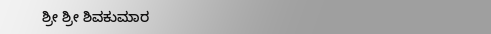ಶ್ರೀ ಶ್ರೀ ಶಿವಕುಮಾರ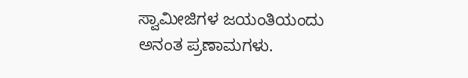ಸ್ವಾಮೀಜಿಗಳ ಜಯಂತಿಯಂದು ಅನಂತ ಪ್ರಣಾಮಗಳು.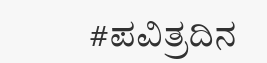#ಪವಿತ್ರದಿನ